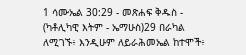1 ሳሙኤል 30:29 - መጽሐፍ ቅዱስ - (ካቶሊካዊ እትም - ኤማሁስ)29 በራካል ለሚገኙ፥ እንዲሁም ለይራሕመኤል ከተሞች፥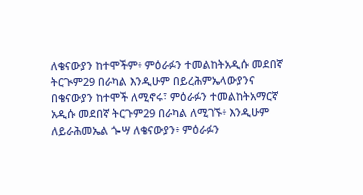ለቄናውያን ከተሞችም፥ ምዕራፉን ተመልከትአዲሱ መደበኛ ትርጒም29 በራካል እንዲሁም በይረሕምኤላውያንና በቄናውያን ከተሞች ለሚኖሩ፣ ምዕራፉን ተመልከትአማርኛ አዲሱ መደበኛ ትርጉም29 በራካል ለሚገኙ፥ እንዲሁም ለይራሕመኤል ጐሣ ለቄናውያን፥ ምዕራፉን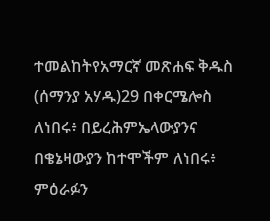ተመልከትየአማርኛ መጽሐፍ ቅዱስ (ሰማንያ አሃዱ)29 በቀርሜሎስ ለነበሩ፥ በይረሕምኤላውያንና በቄኔዛውያን ከተሞችም ለነበሩ፥ ምዕራፉን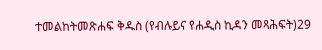ተመልከትመጽሐፍ ቅዱስ (የብሉይና የሐዲስ ኪዳን መጻሕፍት)29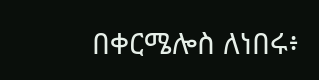በቀርሜሎስ ለነበሩ፥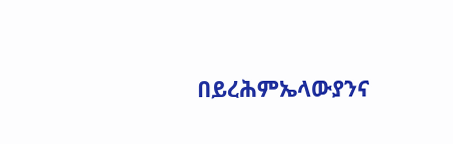በይረሕምኤላውያንና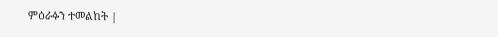ምዕራፉን ተመልከት |